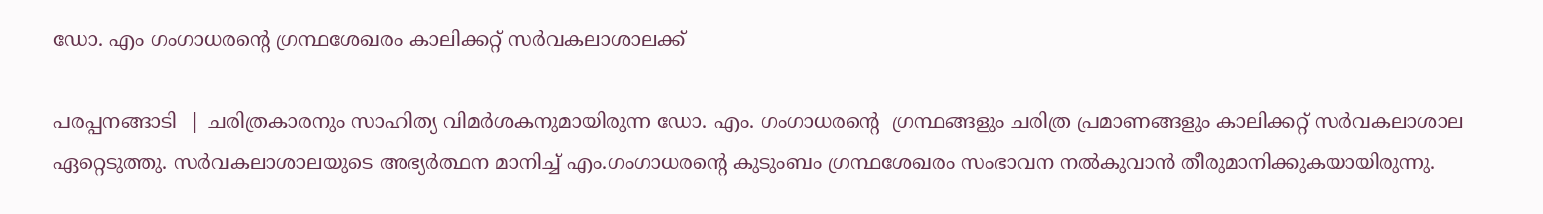ഡോ. എം ഗംഗാധരൻ്റെ ഗ്രന്ഥശേഖരം കാലിക്കറ്റ് സർവകലാശാലക്ക്

പരപ്പനങ്ങാടി  | ചരിത്രകാരനും സാഹിത്യ വിമർശകനുമായിരുന്ന ഡോ. എം. ഗംഗാധരൻ്റെ  ഗ്രന്ഥങ്ങളും ചരിത്ര പ്രമാണങ്ങളും കാലിക്കറ്റ് സർവകലാശാല ഏറ്റെടുത്തു. സർവകലാശാലയുടെ അഭ്യർത്ഥന മാനിച്ച് എം.ഗംഗാധരൻ്റെ കുടുംബം ഗ്രന്ഥശേഖരം സംഭാവന നൽകുവാൻ തീരുമാനിക്കുകയായിരുന്നു.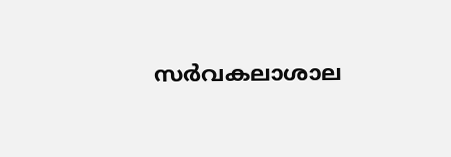സർവകലാശാല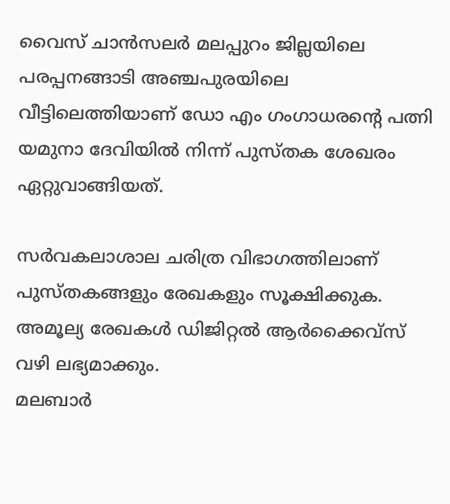വൈസ് ചാൻസലർ മലപ്പുറം ജില്ലയിലെ പരപ്പനങ്ങാടി അഞ്ചപുരയിലെ വീട്ടിലെത്തിയാണ് ഡോ എം ഗംഗാധരൻ്റെ പത്നി യമുനാ ദേവിയിൽ നിന്ന് പുസ്തക ശേഖരം ഏറ്റുവാങ്ങിയത്.

സർവകലാശാല ചരിത്ര വിഭാഗത്തിലാണ് പുസ്തകങ്ങളും രേഖകളും സൂക്ഷിക്കുക. അമൂല്യ രേഖകൾ ഡിജിറ്റൽ ആർക്കൈവ്സ് വഴി ലഭ്യമാക്കും.
മലബാർ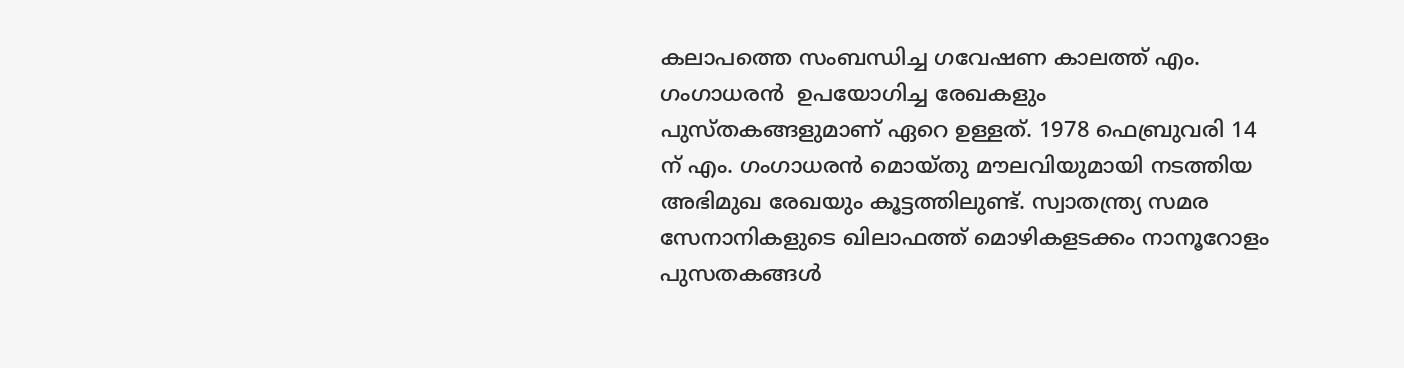കലാപത്തെ സംബന്ധിച്ച ഗവേഷണ കാലത്ത് എം. ഗംഗാധരൻ  ഉപയോഗിച്ച രേഖകളും പുസ്തകങ്ങളുമാണ് ഏറെ ഉള്ളത്. 1978 ഫെബ്രുവരി 14 ന് എം. ഗംഗാധരൻ മൊയ്തു മൗലവിയുമായി നടത്തിയ അഭിമുഖ രേഖയും കൂട്ടത്തിലുണ്ട്. സ്വാതന്ത്ര്യ സമര സേനാനികളുടെ ഖിലാഫത്ത് മൊഴികളടക്കം നാനൂറോളം പുസതകങ്ങൾ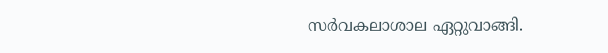സർവകലാശാല ഏറ്റുവാങ്ങി.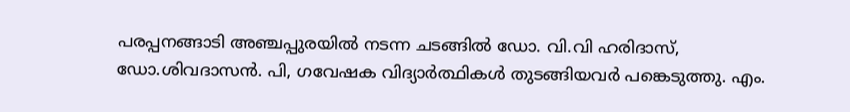പരപ്പനങ്ങാടി അഞ്ചപ്പുരയിൽ നടന്ന ചടങ്ങിൽ ഡോ. വി.വി ഹരിദാസ്, ഡോ.ശിവദാസൻ. പി, ഗവേഷക വിദ്യാർത്ഥികൾ തുടങ്ങിയവർ പങ്കെടുത്തു. എം.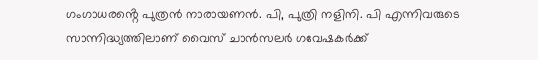ഗംഗാധരൻ്റെ പുത്രൻ നാരായണൻ. പി, പുത്രി നളിനി. പി എന്നിവരുടെ സാന്നിദ്ധ്യത്തിലാണ് വൈസ് ചാൻസലർ ഗവേഷകർക്ക്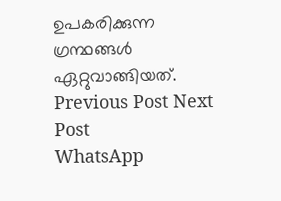ഉപകരിക്കുന്ന ഗ്രന്ഥങ്ങൾ ഏറ്റുവാങ്ങിയത്.
Previous Post Next Post
WhatsApp